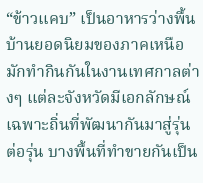“ข้าวแคบ” เป็นอาหารว่างพื้นบ้านยอดนิยมของภาคเหนือ มักทำกินกันในงานเทศกาลต่างๆ แต่ละจังหวัดมีเอกลักษณ์เฉพาะถิ่นที่พัฒนากันมาสู่รุ่นต่อรุ่น บางพื้นที่ทำขายกันเป็น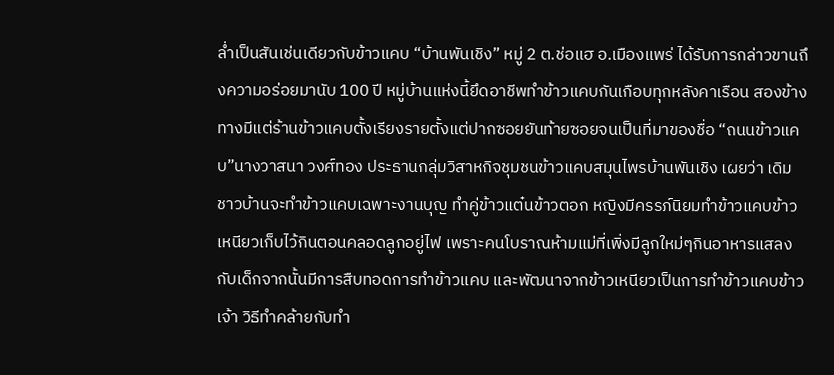ล่ำเป็นสันเช่นเดียวกับข้าวแคบ “บ้านพันเชิง” หมู่ 2 ต.ช่อแฮ อ.เมืองแพร่ ได้รับการกล่าวขานถึงความอร่อยมานับ 100 ปี หมู่บ้านแห่งนี้ยึดอาชีพทำข้าวแคบกันเกือบทุกหลังคาเรือน สองข้างทางมีแต่ร้านข้าวแคบตั้งเรียงรายตั้งแต่ปากซอยยันท้ายซอยจนเป็นที่มาของชื่อ “ถนนข้าวแคบ”นางวาสนา วงศ์ทอง ประธานกลุ่มวิสาหกิจชุมชนข้าวแคบสมุนไพรบ้านพันเชิง เผยว่า เดิมชาวบ้านจะทำข้าวแคบเฉพาะงานบุญ ทำคู่ข้าวแต๋นข้าวตอก หญิงมีครรภ์นิยมทำข้าวแคบข้าวเหนียวเก็บไว้กินตอนคลอดลูกอยู่ไฟ เพราะคนโบราณห้ามแม่ที่เพิ่งมีลูกใหม่ๆกินอาหารแสลงกับเด็กจากนั้นมีการสืบทอดการทำข้าวแคบ และพัฒนาจากข้าวเหนียวเป็นการทำข้าวแคบข้าวเจ้า วิธีทำคล้ายกับทำ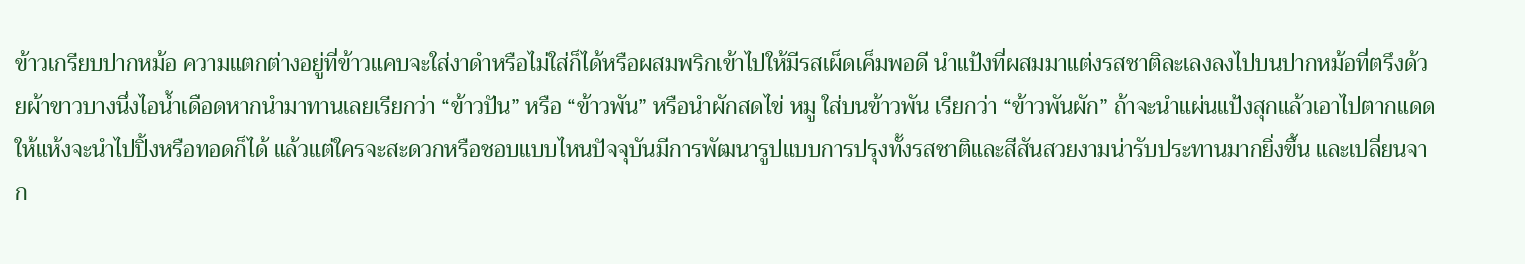ข้าวเกรียบปากหม้อ ความแตกต่างอยู่ที่ข้าวแคบจะใส่งาดำหรือไม่ใส่ก็ได้หรือผสมพริกเข้าไปให้มีรสเผ็ดเค็มพอดี นำแป้งที่ผสมมาแต่งรสชาติละเลงลงไปบนปากหม้อที่ตรึงด้วยผ้าขาวบางนึ่งไอน้ำเดือดหากนำมาทานเลยเรียกว่า “ข้าวปัน” หรือ “ข้าวพัน” หรือนำผักสดไข่ หมู ใส่บนข้าวพัน เรียกว่า “ข้าวพันผัก” ถ้าจะนำแผ่นแป้งสุกแล้วเอาไปตากแดดให้แห้งจะนำไปปิ้งหรือทอดก็ได้ แล้วแต่ใครจะสะดวกหรือชอบแบบไหนปัจจุบันมีการพัฒนารูปแบบการปรุงทั้งรสชาติและสีสันสวยงามน่ารับประทานมากยิ่งขึ้น และเปลี่ยนจาก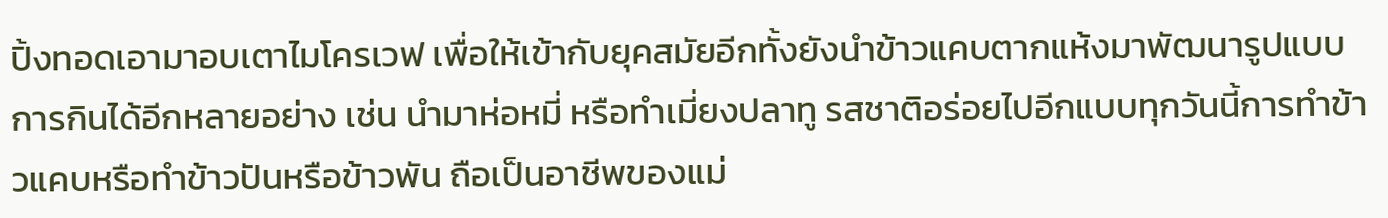ปิ้งทอดเอามาอบเตาไมโครเวฟ เพื่อให้เข้ากับยุคสมัยอีกทั้งยังนำข้าวแคบตากแห้งมาพัฒนารูปแบบการกินได้อีกหลายอย่าง เช่น นำมาห่อหมี่ หรือทำเมี่ยงปลาทู รสชาติอร่อยไปอีกแบบทุกวันนี้การทำข้าวแคบหรือทำข้าวปันหรือข้าวพัน ถือเป็นอาชีพของแม่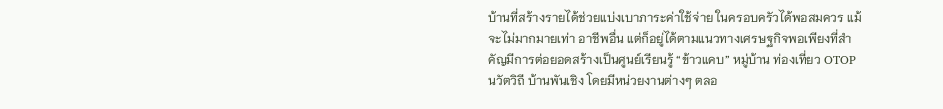บ้านที่สร้างรายได้ช่วยแบ่งเบาภาระค่าใช้จ่าย ในครอบครัวได้พอสมควร แม้จะไม่มากมายเท่า อาชีพอื่น แต่ก็อยู่ได้ตามแนวทางเศรษฐกิจพอเพียงที่สำคัญมีการต่อยอดสร้างเป็นศูนย์เรียนรู้ “ข้าวแคบ” หมู่บ้าน ท่องเที่ยว OTOP นวัตวิถี บ้านพันเชิง โดยมีหน่วยงานต่างๆ ตลอ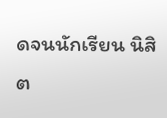ดจนนักเรียน นิสิต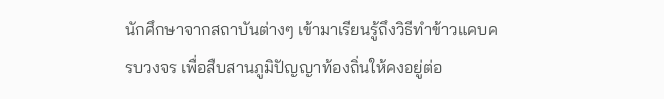นักศึกษาจากสถาบันต่างๆ เข้ามาเรียนรู้ถึงวิธีทำข้าวแคบครบวงจร เพื่อสืบสานภูมิปัญญาท้องถิ่นให้คงอยู่ต่อ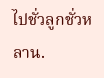ไปชั่วลูกชั่วหลาน.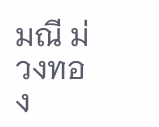มณี ม่วงทอง